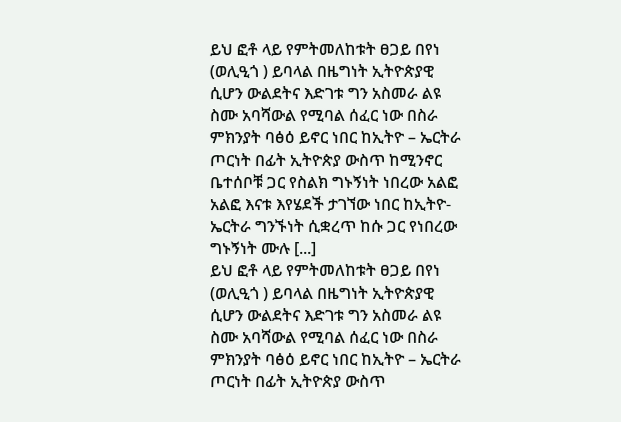ይህ ፎቶ ላይ የምትመለከቱት ፀጋይ በየነ (ወሊዒጎ ) ይባላል በዜግነት ኢትዮጵያዊ ሲሆን ውልደትና እድገቱ ግን አስመራ ልዩ ስሙ አባሻውል የሚባል ሰፈር ነው በስራ ምክንያት ባፅዕ ይኖር ነበር ከኢትዮ – ኤርትራ ጦርነት በፊት ኢትዮጵያ ውስጥ ከሚንኖር ቤተሰቦቹ ጋር የስልክ ግኑኝነት ነበረው አልፎ አልፎ እናቱ እየሄደች ታገኘው ነበር ከኢትዮ- ኤርትራ ግንኙነት ሲቋረጥ ከሱ ጋር የነበረው ግኑኝነት ሙሉ [...]
ይህ ፎቶ ላይ የምትመለከቱት ፀጋይ በየነ (ወሊዒጎ ) ይባላል በዜግነት ኢትዮጵያዊ ሲሆን ውልደትና እድገቱ ግን አስመራ ልዩ ስሙ አባሻውል የሚባል ሰፈር ነው በስራ ምክንያት ባፅዕ ይኖር ነበር ከኢትዮ – ኤርትራ ጦርነት በፊት ኢትዮጵያ ውስጥ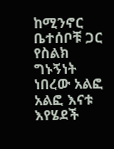ከሚንኖር ቤተሰቦቹ ጋር የስልክ ግኑኝነት ነበረው አልፎ አልፎ እናቱ እየሄደች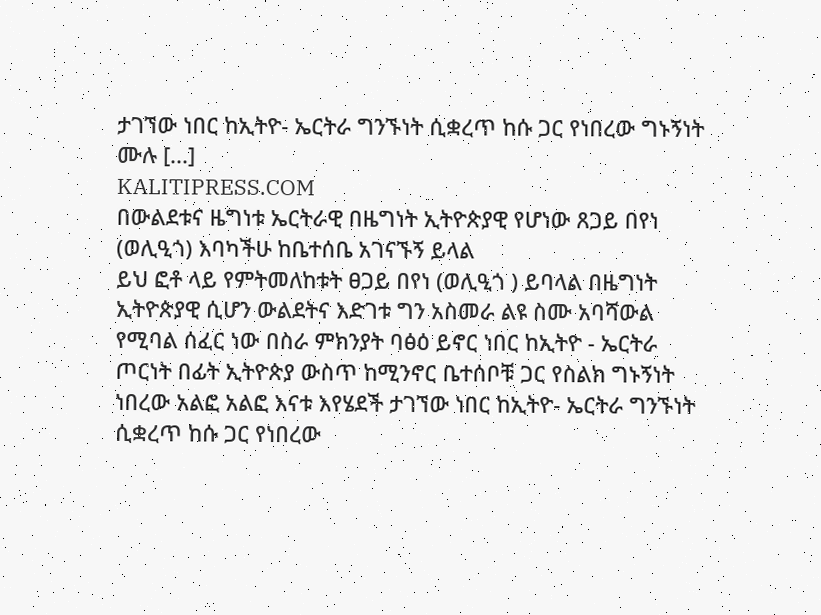ታገኘው ነበር ከኢትዮ- ኤርትራ ግንኙነት ሲቋረጥ ከሱ ጋር የነበረው ግኑኝነት ሙሉ [...]
KALITIPRESS.COM
በውልደቱና ዜግነቱ ኤርትራዊ በዜግነት ኢትዮጵያዊ የሆነው ጸጋይ በየነ (ወሊዒጎ) እባካችሁ ከቤተሰቤ አገናኙኝ ይላል
ይህ ፎቶ ላይ የምትመለከቱት ፀጋይ በየነ (ወሊዒጎ ) ይባላል በዜግነት ኢትዮጵያዊ ሲሆን ውልደትና እድገቱ ግን አስመራ ልዩ ስሙ አባሻውል የሚባል ሰፈር ነው በስራ ምክንያት ባፅዕ ይኖር ነበር ከኢትዮ - ኤርትራ ጦርነት በፊት ኢትዮጵያ ውስጥ ከሚንኖር ቤተሰቦቹ ጋር የስልክ ግኑኝነት ነበረው አልፎ አልፎ እናቱ እየሄደች ታገኘው ነበር ከኢትዮ- ኤርትራ ግንኙነት ሲቋረጥ ከሱ ጋር የነበረው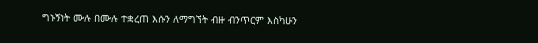ግኑኝነት ሙሉ በሙሉ ተቋረጠ እሱን ለማግኘት ብዙ ብንጥርም እስካሁን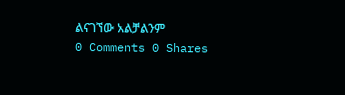ልናገኘው አልቻልንም
0 Comments 0 Shares